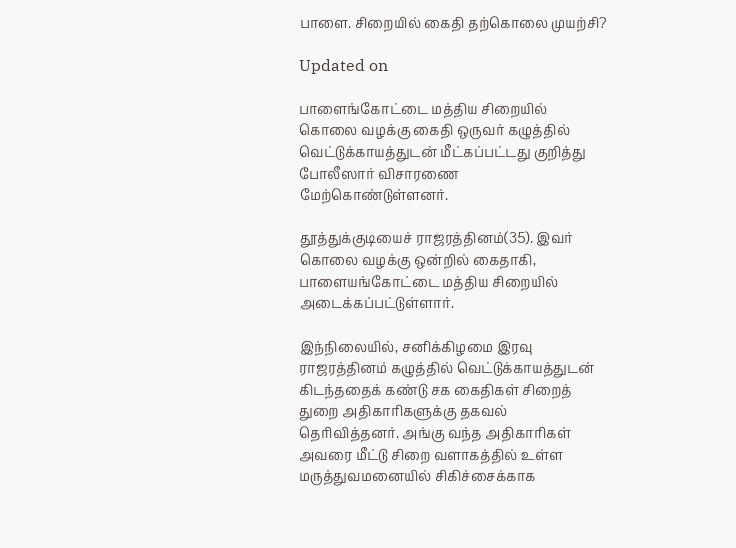பாளை. சிறையில் கைதி தற்கொலை முயற்சி?

Updated on

பாளைங்கோட்டை மத்திய சிறையில் கொலை வழக்கு கைதி ஒருவர் கழுத்தில் வெட்டுக்காயத்துடன் மீட்கப்பட்டது குறித்து போலீஸார் விசாரணை மேற்கொண்டுள்ளனர்.

தூத்துக்குடியைச் ராஜரத்தினம்(35). இவர் கொலை வழக்கு ஒன்றில் கைதாகி, பாளையங்கோட்டை மத்திய சிறையில் அடைக்கப்பட்டுள்ளார்.

இந்நிலையில், சனிக்கிழமை இரவு ராஜரத்தினம் கழுத்தில் வெட்டுக்காயத்துடன் கிடந்ததைக் கண்டு சக கைதிகள் சிறைத் துறை அதிகாரிகளுக்கு தகவல் தெரிவித்தனர். அங்கு வந்த அதிகாரிகள் அவரை மீட்டு சிறை வளாகத்தில் உள்ள மருத்துவமனையில் சிகிச்சைக்காக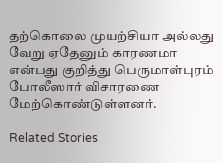தற்கொலை முயற்சியா அல்லது வேறு ஏதேனும் காரணமா என்பது குறித்து பெருமாள்புரம் போலீஸார் விசாரணை மேற்கொண்டுள்ளனர்.

Related Stories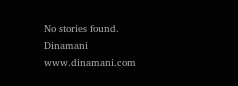No stories found.
Dinamani
www.dinamani.com